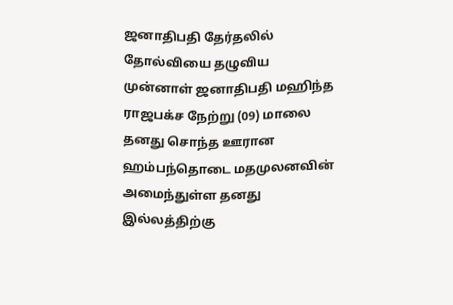ஜனாதிபதி தேர்தலில் தோல்வியை தழுவிய முன்னாள் ஜனாதிபதி மஹிந்த ராஜபக்ச நேற்று (09) மாலை தனது சொந்த ஊரான ஹம்பந்தொடை மதமுலனவின் அமைந்துள்ள தனது இல்லத்திற்கு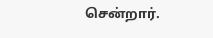சென்றார்.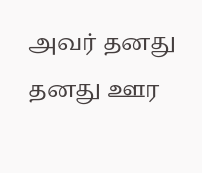அவர் தனது தனது ஊர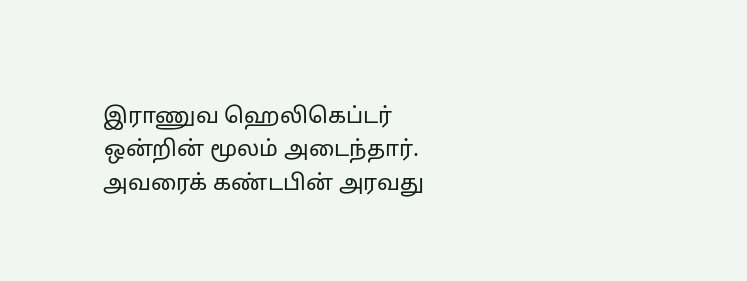இராணுவ ஹெலிகெப்டர் ஒன்றின் மூலம் அடைந்தார். அவரைக் கண்டபின் அரவது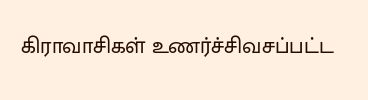கிராவாசிகள் உணர்ச்சிவசப்பட்ட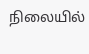நிலையில்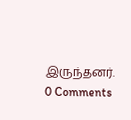இருந்தனர்.
0 Comments